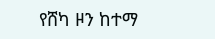የሸካ ዞን ከተማ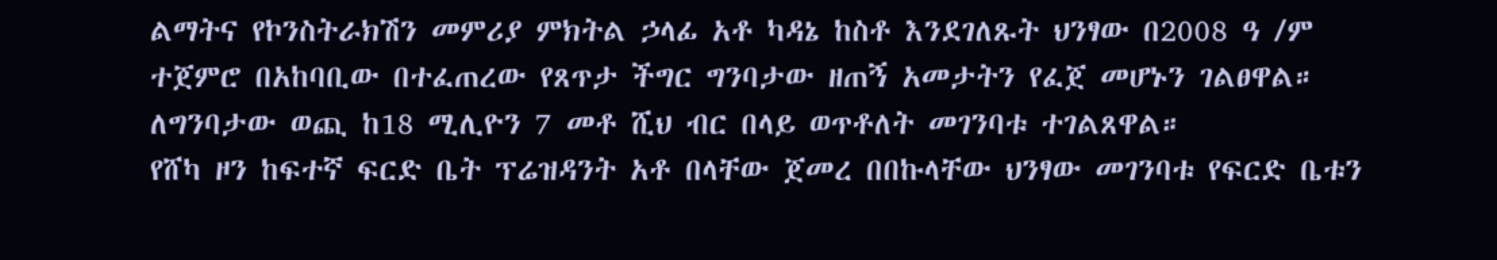ልማትና የኮንስትራክሽን መምሪያ ምክትል ኃላፊ አቶ ካዳኔ ከስቶ እንደገለጹት ህንፃው በ2008 ዓ /ም ተጀምሮ በአከባቢው በተፈጠረው የጸጥታ ችግር ግንባታው ዘጠኝ አመታትን የፈጀ መሆኑን ገልፀዋል።
ለግንባታው ወጪ ከ18 ሚሊዮን 7 መቶ ሺህ ብር በላይ ወጥቶለት መገንባቱ ተገልጸዋል።
የሸካ ዞን ከፍተኛ ፍርድ ቤት ፕሬዝዳንት አቶ በላቸው ጀመረ በበኩላቸው ህንፃው መገንባቱ የፍርድ ቤቱን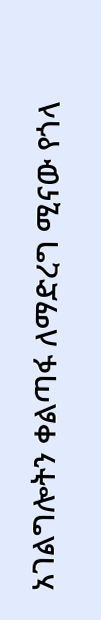አገልግሎትን ቀልጣፋ ለማድረግ ሚናው የጎላ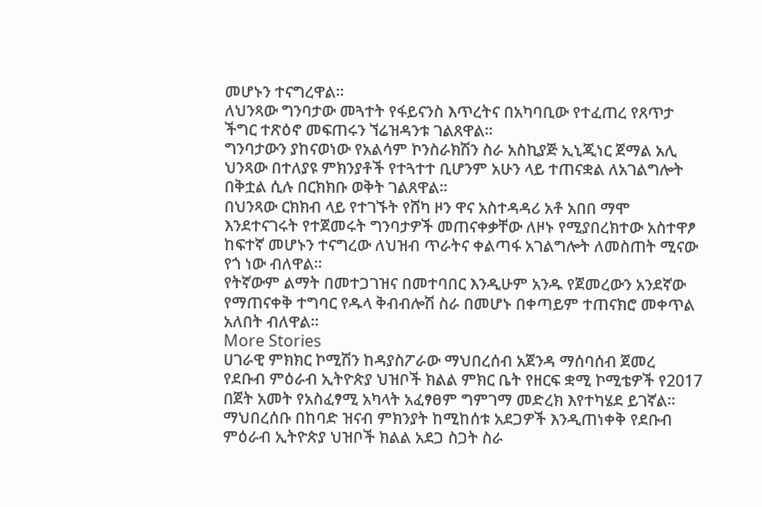መሆኑን ተናግረዋል።
ለህንጻው ግንባታው መጓተት የፋይናንስ እጥረትና በአካባቢው የተፈጠረ የጸጥታ ችግር ተጽዕኖ መፍጠሩን ኘሬዝዳንቱ ገልጸዋል።
ግንባታውን ያከናወነው የአልሳም ኮንስራክሽን ስራ አስኪያጅ ኢኒጂነር ጀማል አሊ ህንጻው በተለያዩ ምክንያቶች የተጓተተ ቢሆንም አሁን ላይ ተጠናቋል ለአገልግሎት በቅቷል ሲሉ በርክክቡ ወቅት ገልጸዋል።
በህንጻው ርክክብ ላይ የተገኙት የሸካ ዞን ዋና አስተዳዳሪ አቶ አበበ ማሞ እንደተናገሩት የተጀመሩት ግንባታዎች መጠናቀቃቸው ለዞኑ የሚያበረክተው አስተዋፆ ከፍተኛ መሆኑን ተናግረው ለህዝብ ጥራትና ቀልጣፋ አገልግሎት ለመስጠት ሚናው የጎ ነው ብለዋል።
የትኛውም ልማት በመተጋገዝና በመተባበር እንዲሁም አንዱ የጀመረውን አንደኛው የማጠናቀቅ ተግባር የዱላ ቅብብሎሽ ስራ በመሆኑ በቀጣይም ተጠናክሮ መቀጥል አለበት ብለዋል።
More Stories
ሀገራዊ ምክክር ኮሚሽን ከዳያስፖራው ማህበረሰብ አጀንዳ ማሰባሰብ ጀመረ
የደቡብ ምዕራብ ኢትዮጵያ ህዝቦች ክልል ምክር ቤት የዘርፍ ቋሚ ኮሚቴዎች የ2017 በጀት አመት የአስፈፃሚ አካላት አፈፃፀም ግምገማ መድረክ እየተካሄደ ይገኛል።
ማህበረሰቡ በከባድ ዝናብ ምክንያት ከሚከሰቱ አደጋዎች እንዲጠነቀቅ የደቡብ ምዕራብ ኢትዮጵያ ህዝቦች ክልል አደጋ ስጋት ስራ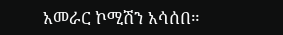አመራር ኮሚሽን አሳሰበ።